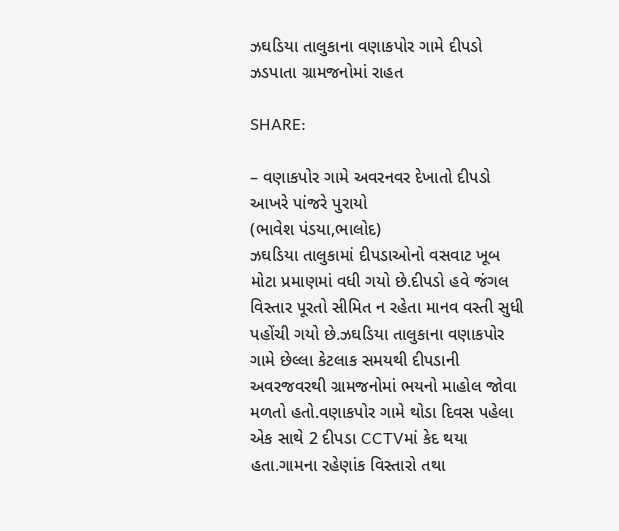ઝઘડિયા તાલુકાના વણાકપોર ગામે દીપડો ઝડપાતા ગ્રામજનોમાં રાહત

SHARE:

– વણાકપોર ગામે અવરનવર દેખાતો દીપડો આખરે પાંજરે પુરાયો
(ભાવેશ પંડયા,ભાલોદ)
ઝઘડિયા તાલુકામાં દીપડાઓનો વસવાટ ખૂબ મોટા પ્રમાણમાં વધી ગયો છે.દીપડો હવે જંગલ વિસ્તાર પૂરતો સીમિત ન રહેતા માનવ વસ્તી સુધી પહોંચી ગયો છે.ઝઘડિયા તાલુકાના વણાકપોર ગામે છેલ્લા કેટલાક સમયથી દીપડાની અવરજવરથી ગ્રામજનોમાં ભયનો માહોલ જોવા મળતો હતો.વણાકપોર‌ ગામે થોડા દિવસ પહેલા‌ એક સાથે 2 દીપડા CCTVમાં કેદ થયા હતા.ગામના રહેણાંક વિસ્તારો તથા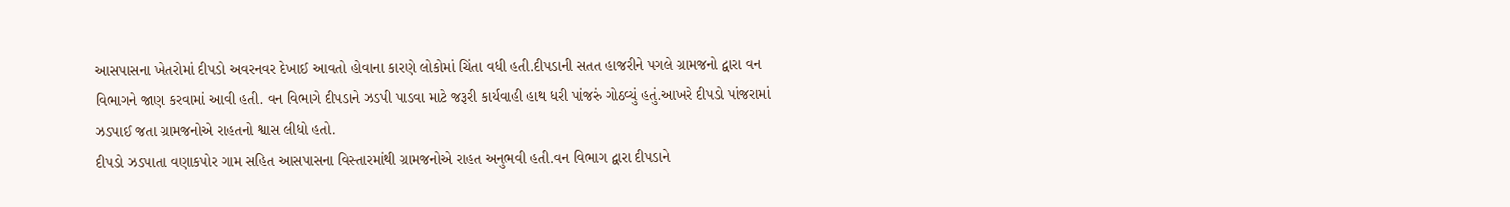આસપાસના ખેતરોમાં દીપડો અવરનવર દેખાઈ આવતો હોવાના કારણે લોકોમાં ચિંતા વધી હતી.દીપડાની સતત હાજરીને પગલે ગ્રામજનો દ્વારા વન વિભાગને જાણ કરવામાં આવી હતી. વન વિભાગે દીપડાને ઝડપી પાડવા માટે જરૂરી કાર્યવાહી હાથ ધરી પાંજરું ગોઠવ્યું હતું.આખરે દીપડો પાંજરામાં ઝડપાઈ જતા ગ્રામજનોએ રાહતનો શ્વાસ લીધો હતો.
દીપડો ઝડપાતા વણાકપોર ગામ સહિત આસપાસના વિસ્તારમાંથી ગ્રામજનોએ રાહત અનુભવી હતી.વન વિભાગ દ્વારા દીપડાને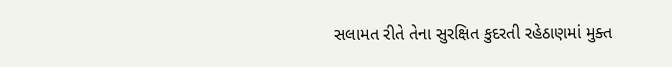સલામત રીતે તેના સુરક્ષિત કુદરતી રહેઠાણમાં મુક્ત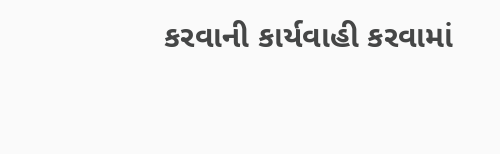કરવાની કાર્યવાહી કરવામાં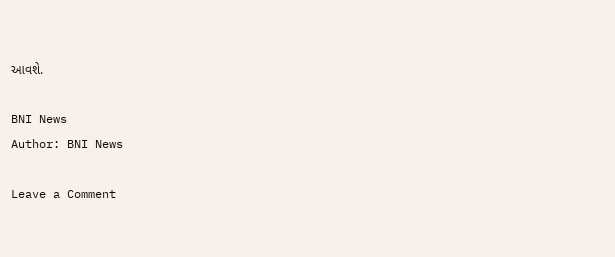આવશે.

BNI News
Author: BNI News

Leave a Comment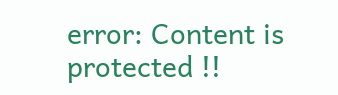error: Content is protected !!